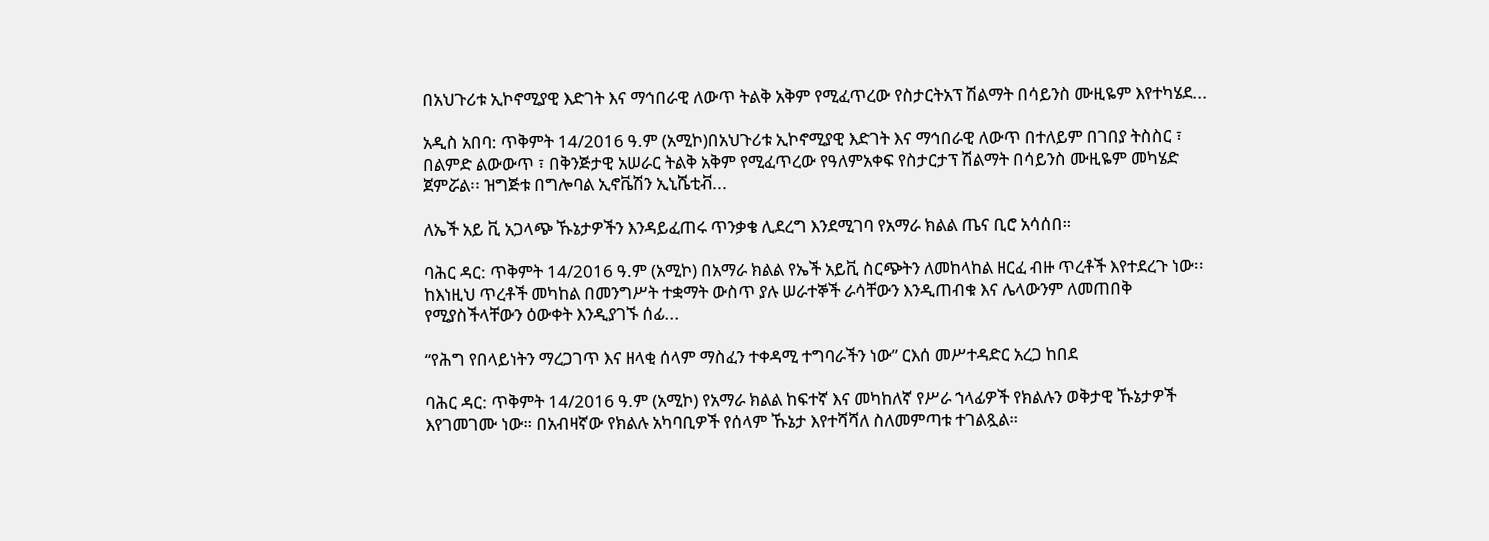በአህጉሪቱ ኢኮኖሚያዊ እድገት እና ማኅበራዊ ለውጥ ትልቅ አቅም የሚፈጥረው የስታርትአፕ ሽልማት በሳይንስ ሙዚዬም እየተካሄደ...

አዲስ አበባ: ጥቅምት 14/2016 ዓ.ም (አሚኮ)በአህጉሪቱ ኢኮኖሚያዊ እድገት እና ማኅበራዊ ለውጥ በተለይም በገበያ ትስስር ፣ በልምድ ልውውጥ ፣ በቅንጅታዊ አሠራር ትልቅ አቅም የሚፈጥረው የዓለምአቀፍ የስታርታፕ ሽልማት በሳይንስ ሙዚዬም መካሄድ ጀምሯል፡፡ ዝግጅቱ በግሎባል ኢኖቬሽን ኢኒሼቲቭ...

ለኤች አይ ቪ አጋላጭ ኹኔታዎችን እንዳይፈጠሩ ጥንቃቄ ሊደረግ እንደሚገባ የአማራ ክልል ጤና ቢሮ አሳሰበ።

ባሕር ዳር: ጥቅምት 14/2016 ዓ.ም (አሚኮ) በአማራ ክልል የኤች አይቪ ስርጭትን ለመከላከል ዘርፈ ብዙ ጥረቶች እየተደረጉ ነው፡፡ ከእነዚህ ጥረቶች መካከል በመንግሥት ተቋማት ውስጥ ያሉ ሠራተኞች ራሳቸውን እንዲጠብቁ እና ሌላውንም ለመጠበቅ የሚያስችላቸውን ዕውቀት እንዲያገኙ ሰፊ...

“የሕግ የበላይነትን ማረጋገጥ እና ዘላቂ ሰላም ማስፈን ተቀዳሚ ተግባራችን ነው” ርእሰ መሥተዳድር አረጋ ከበደ

ባሕር ዳር: ጥቅምት 14/2016 ዓ.ም (አሚኮ) የአማራ ክልል ከፍተኛ እና መካከለኛ የሥራ ኀላፊዎች የክልሉን ወቅታዊ ኹኔታዎች እየገመገሙ ነው። በአብዛኛው የክልሉ አካባቢዎች የሰላም ኹኔታ እየተሻሻለ ስለመምጣቱ ተገልጿል።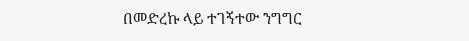በመድረኩ ላይ ተገኝተው ንግግር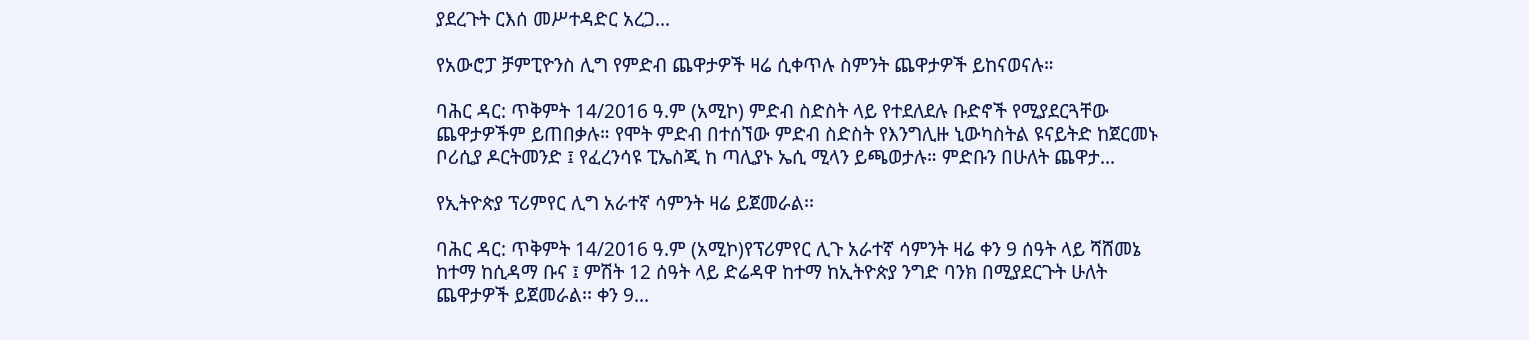ያደረጉት ርእሰ መሥተዳድር አረጋ...

የአውሮፓ ቻምፒዮንስ ሊግ የምድብ ጨዋታዎች ዛሬ ሲቀጥሉ ስምንት ጨዋታዎች ይከናወናሉ።

ባሕር ዳር: ጥቅምት 14/2016 ዓ.ም (አሚኮ) ምድብ ስድስት ላይ የተደለደሉ ቡድኖች የሚያደርጓቸው ጨዋታዎችም ይጠበቃሉ። የሞት ምድብ በተሰኘው ምድብ ስድስት የእንግሊዙ ኒውካስትል ዩናይትድ ከጀርመኑ ቦሪሲያ ዶርትመንድ ፤ የፈረንሳዩ ፒኤስጂ ከ ጣሊያኑ ኤሲ ሚላን ይጫወታሉ። ምድቡን በሁለት ጨዋታ...

የኢትዮጵያ ፕሪምየር ሊግ አራተኛ ሳምንት ዛሬ ይጀመራል፡፡

ባሕር ዳር: ጥቅምት 14/2016 ዓ.ም (አሚኮ)የፕሪምየር ሊጉ አራተኛ ሳምንት ዛሬ ቀን 9 ሰዓት ላይ ሻሸመኔ ከተማ ከሲዳማ ቡና ፤ ምሽት 12 ሰዓት ላይ ድሬዳዋ ከተማ ከኢትዮጵያ ንግድ ባንክ በሚያደርጉት ሁለት ጨዋታዎች ይጀመራል፡፡ ቀን 9...